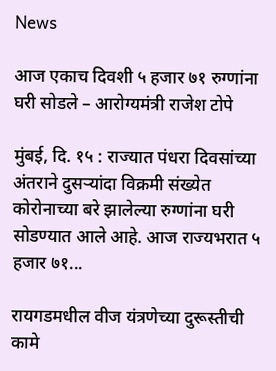News

आज एकाच दिवशी ५ हजार ७१ रुग्णांना घरी सोडले – आरोग्यमंत्री राजेश टोपे

मुंबई, दि. १५ : राज्यात पंधरा दिवसांच्या अंतराने दुसऱ्यांदा विक्रमी संख्येत कोरोनाच्या बरे झालेल्या रुग्णांना घरी सोडण्यात आले आहे. आज राज्यभरात ५ हजार ७१...

रायगडमधील वीज यंत्रणेच्या दुरूस्तीची कामे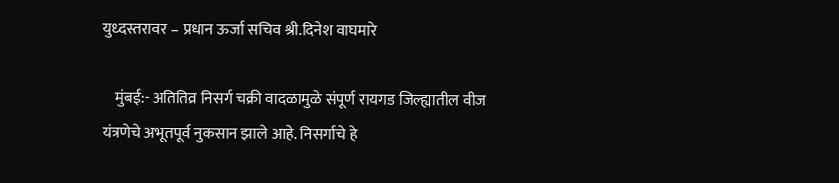युध्दस्तरावर – प्रधान ऊर्जा सचिव श्री.दिनेश वाघमारे

    मुंबई:- अतितिव्र निसर्ग चक्री वादळामुळे संपूर्ण रायगड जिल्ह्यातील वीज यंत्रणेचे अभूतपूर्व नुकसान झाले आहे. निसर्गाचे हे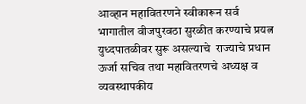आव्हान महावितरणने स्वीकारून सर्व भागातील वीजपुरवठा सुरळीत करण्याचे प्रयत्न युध्दपातळीवर सुरू असल्याचे  राज्याचे प्रधान ऊर्जा सचिव तथा महावितरणचे अध्यक्ष व व्यवस्थापकीय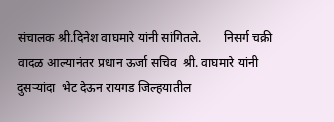संचालक श्री.दिनेश वाघमारे यांनी सांगितले.       निसर्ग चक्री वादळ आल्यानंतर प्रधान ऊर्जा सचिव  श्री. वाघमारे यांनी दुसऱ्यांदा  भेट देऊन रायगड जिल्हयातील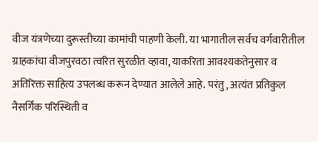वीज यंत्रणेच्या दुरूस्तीच्या कामांची पाहणी केली. या भागातील सर्वच वर्गवारीतील ग्राहकांचा वीजपुरवठा त्वरित सुरळीत व्हावा, याकरिता आवश्यकतेनुसार व अतिरिक्त साहित्य उपलब्ध करून देण्यात आलेले आहे. परंतु, अत्यंत प्रतिकुल नैसर्गिक परिस्थिती व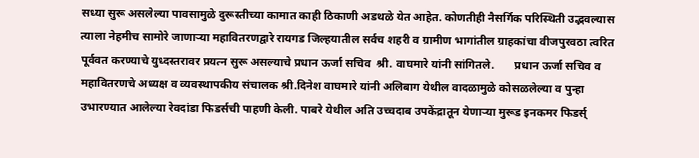सध्या सुरू असलेल्या पावसामुळे दुरूस्तीच्या कामात काही ठिकाणी अडथळे येत आहेत. कोणतीही नैसर्गिक परिस्थिती उद्भवल्यास त्याला नेहमीच सामोरे जाणाऱ्या महावितरणद्वारे रायगड जिल्हयातील सर्वच शहरी व ग्रामीण भागांतील ग्राहकांचा वीजपुरवठा त्वरित पूर्ववत करण्याचे युध्दस्तरावर प्रयत्न सुरू असल्याचे प्रधान ऊर्जा सचिव  श्री. वाघमारे यांनी सांगितले.       प्रधान ऊर्जा सचिव व महावितरणचे अध्यक्ष व व्यवस्थापकीय संचालक श्री.दिनेश वाघमारे यांनी अलिबाग येथील वादळामुळे कोसळलेल्या व पुन्हा उभारण्यात आलेल्या रेवदांडा फिडर्सची पाहणी केली. पाबरे येथील अति उच्चदाब उपकेंद्रातून येणाऱ्या मुरूड इनकमर फिडर्स्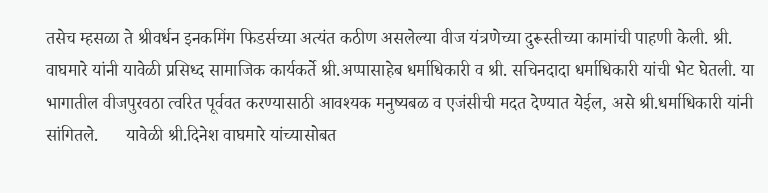तसेच म्हसळा ते श्रीवर्धन इनकमिंग फिडर्सच्या अत्यंत कठीण असलेल्या वीज यंत्रणेच्या दुरूस्तीच्या कामांची पाहणी केली. श्री. वाघमारे यांनी यावेळी प्रसिध्द सामाजिक कार्यकर्ते श्री.अप्पासाहेब धर्माधिकारी व श्री. सचिनदादा धर्माधिकारी यांची भेट घेतली. या भागातील वीजपुरवठा त्वरित पूर्ववत करण्यासाठी आवश्यक मनुष्यबळ व एजंसीची मदत देण्यात येईल, असे श्री.धर्माधिकारी यांनी सांगितले.      यावेळी श्री.दिनेश वाघमारे यांच्यासोबत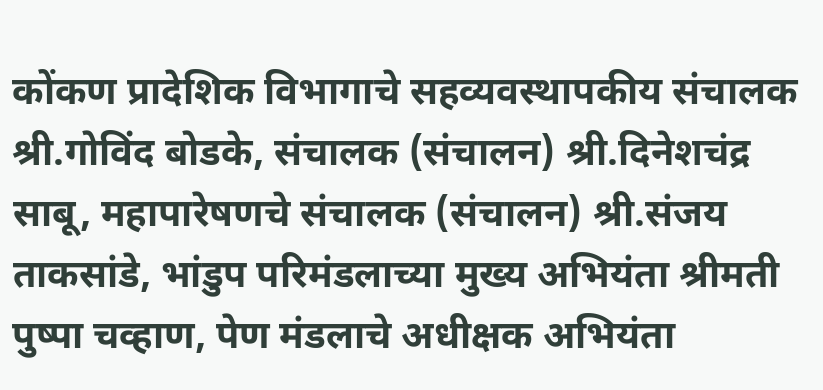कोंकण प्रादेशिक विभागाचे सहव्यवस्थापकीय संचालक श्री.गोविंद बोडके, संचालक (संचालन) श्री.दिनेशचंद्र साबू, महापारेषणचे संचालक (संचालन) श्री.संजय ताकसांडे, भांडुप परिमंडलाच्या मुख्य अभियंता श्रीमती पुष्पा चव्हाण, पेण मंडलाचे अधीक्षक अभियंता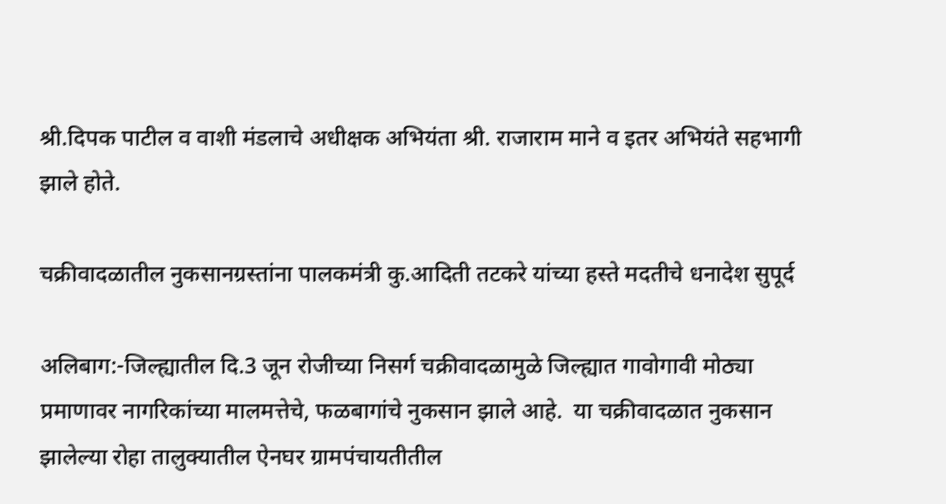श्री.दिपक पाटील व वाशी मंडलाचे अधीक्षक अभियंता श्री. राजाराम माने व इतर अभियंते सहभागी झाले होते.

चक्रीवादळातील नुकसानग्रस्तांना पालकमंत्री कु.आदिती तटकरे यांच्या हस्ते मदतीचे धनादेश सुपूर्द

अलिबाग:-जिल्ह्यातील दि.3 जून रोजीच्या निसर्ग चक्रीवादळामुळे जिल्ह्यात गावोगावी मोठ्या प्रमाणावर नागरिकांच्या मालमत्तेचे, फळबागांचे नुकसान झाले आहे.  या चक्रीवादळात नुकसान झालेल्या रोहा तालुक्यातील ऐनघर ग्रामपंचायतीतील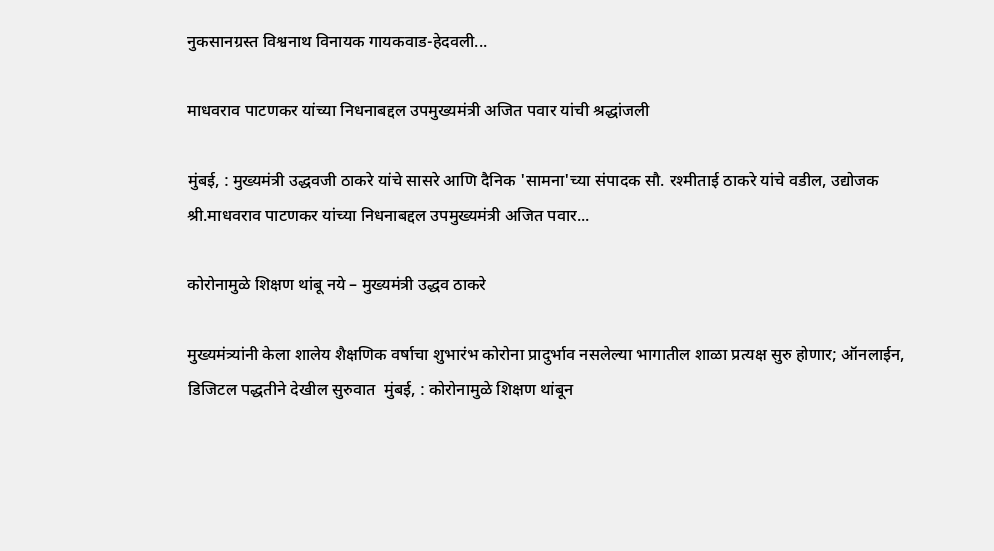नुकसानग्रस्त विश्वनाथ विनायक गायकवाड-हेदवली...

माधवराव पाटणकर यांच्या निधनाबद्दल उपमुख्यमंत्री अजित पवार यांची श्रद्धांजली

मुंबई, : मुख्यमंत्री उद्धवजी ठाकरे यांचे सासरे आणि दैनिक 'सामना'च्या संपादक सौ. रश्मीताई ठाकरे यांचे वडील, उद्योजक श्री.माधवराव पाटणकर यांच्या निधनाबद्दल उपमुख्यमंत्री अजित पवार...

कोरोनामुळे शिक्षण थांबू नये – मुख्यमंत्री उद्धव ठाकरे

मुख्यमंत्र्यांनी केला शालेय शैक्षणिक वर्षाचा शुभारंभ कोरोना प्रादुर्भाव नसलेल्या भागातील शाळा प्रत्यक्ष सुरु होणार; ऑनलाईन, डिजिटल पद्धतीने देखील सुरुवात  मुंबई, : कोरोनामुळे शिक्षण थांबून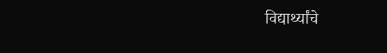विद्यार्थ्यांचे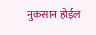नुकसान होईल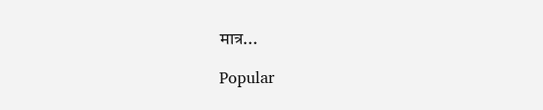मात्र...

Popular